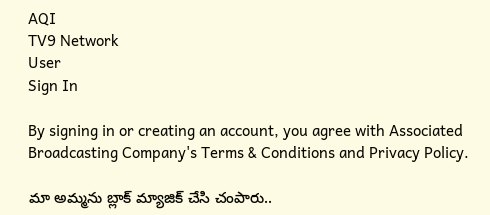AQI
TV9 Network
User
Sign In

By signing in or creating an account, you agree with Associated Broadcasting Company's Terms & Conditions and Privacy Policy.

మా అమ్మను బ్లాక్‌ మ్యాజిక్‌ చేసి చంపారు..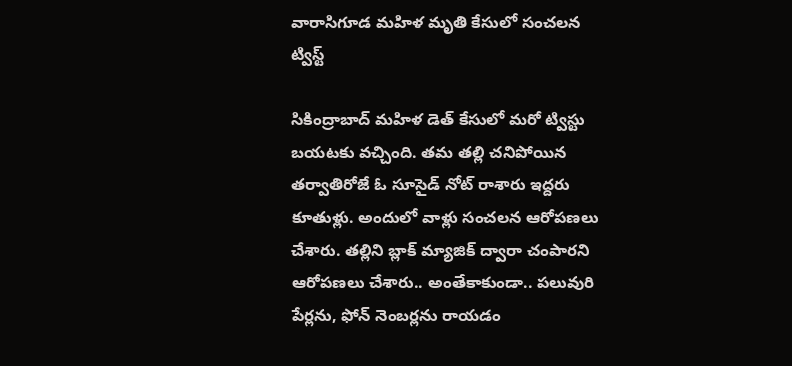వారాసిగూడ మహిళ మృతి కేసులో సంచలన ట్విస్ట్‌

సికింద్రాబాద్‌ మహిళ డెత్‌ కేసులో మరో ట్విస్టు బయటకు వచ్చింది. తమ తల్లి చనిపోయిన తర్వాతిరోజే ఓ సూసైడ్‌ నోట్‌ రాశారు ఇద్దరు కూతుళ్లు. అందులో వాళ్లు సంచలన ఆరోపణలు చేశారు. తల్లిని బ్లాక్‌ మ్యాజిక్‌ ద్వారా చంపారని ఆరోపణలు చేశారు.. అంతేకాకుండా.. పలువురి పేర్లను, ఫోన్ నెంబర్లను రాయడం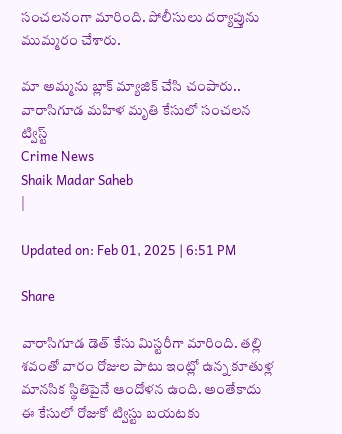సంచలనంగా మారింది. పోలీసులు దర్యాప్తును ముమ్మరం చేశారు.

మా అమ్మను బ్లాక్‌ మ్యాజిక్‌ చేసి చంపారు.. వారాసిగూడ మహిళ మృతి కేసులో సంచలన ట్విస్ట్‌
Crime News
Shaik Madar Saheb
|

Updated on: Feb 01, 2025 | 6:51 PM

Share

వారాసిగూడ డెత్‌ కేసు మిస్టరీగా మారింది. తల్లి శవంతో వారం రోజుల పాటు ఇంట్లో ఉన్న కూతుళ్ల మానసిక స్థితిపైనే ఆందోళన ఉంది. అంతేకాదు ఈ కేసులో రోజుకో ట్విస్టు బయటకు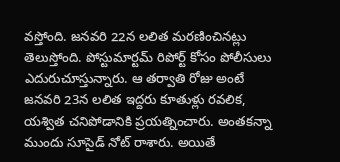వస్తోంది. జనవరి 22న లలిత మరణించినట్లు తెలుస్తోంది. పోస్టుమార్టమ్‌ రిపోర్ట్‌ కోసం పోలీసులు ఎదురుచూస్తున్నారు. ఆ తర్వాతి రోజు అంటే జనవరి 23న లలిత ఇద్దరు కూతుళ్లు రవలిక, యశ్విత చనిపోడానికి ప్రయత్నించారు. అంతకన్నా ముందు సూసైడ్‌ నోట్‌ రాశారు. అయితే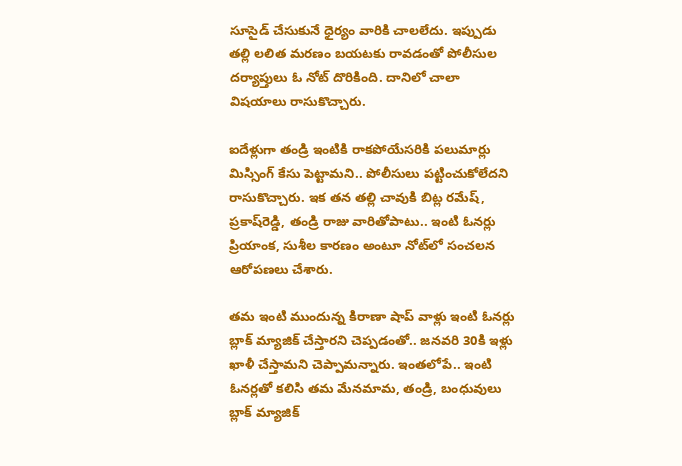సూసైడ్‌ చేసుకునే ధైర్యం వారికి చాలలేదు. ఇప్పుడు తల్లి లలిత మరణం బయటకు రావడంతో పోలీసుల దర్యాప్తులు ఓ నోట్‌ దొరికింది. దానిలో చాలా విషయాలు రాసుకొచ్చారు.

ఐదేళ్లుగా తండ్రి ఇంటికి రాకపోయేసరికి పలుమార్లు మిస్సింగ్‌ కేసు పెట్టామని.. పోలీసులు పట్టించుకోలేదని రాసుకొచ్చారు. ఇక తన తల్లి చావుకి బిట్ల రమేష్‌, ప్రకాష్‌రెడ్డి, తండ్రి రాజు వారితోపాటు.. ఇంటి ఓనర్లు ప్రియాంక, సుశీల కారణం అంటూ నోట్‌లో సంచలన ఆరోపణలు చేశారు.

తమ ఇంటి ముందున్న కిరాణా షాప్‌ వాళ్లు ఇంటి ఓనర్లు బ్లాక్‌ మ్యాజిక్‌ చేస్తారని చెప్పడంతో.. జనవరి 30కి ఇళ్లు ఖాళీ చేస్తామని చెప్పామన్నారు. ఇంతలోపే.. ఇంటి ఓనర్లతో కలిసి తమ మేనమామ, తండ్రి, బంధువులు బ్లాక్‌ మ్యాజిక్‌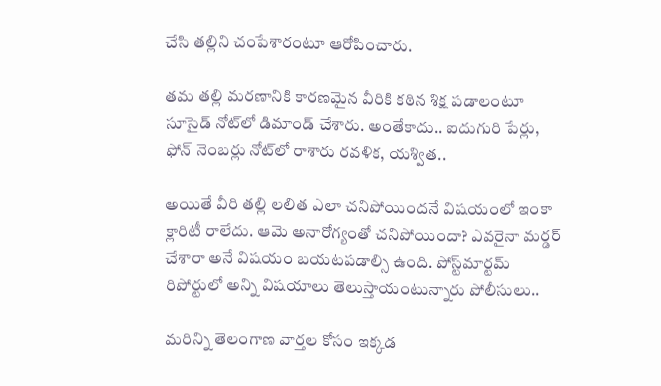చేసి తల్లిని చంపేశారంటూ ఆరోపించారు.

తమ తల్లి మరణానికి కారణమైన వీరికి కఠిన శిక్ష పడాలంటూ సూసైడ్‌ నోట్‌లో డిమాండ్‌ చేశారు. అంతేకాదు.. ఐదుగురి పేర్లు, ఫోన్‌ నెంబర్లు నోట్‌లో రాశారు రవళిక, యశ్విత..

అయితే వీరి తల్లి లలిత ఎలా చనిపోయిందనే విషయంలో ఇంకా క్లారిటీ రాలేదు. ఆమె అనారోగ్యంతో చనిపోయిందా? ఎవరైనా మర్డర్‌ చేశారా అనే విషయం బయటపడాల్సి ఉంది. పోస్ట్‌మార్టమ్‌ రిపోర్టులో అన్ని విషయాలు తెలుస్తాయంటున్నారు పోలీసులు..

మరిన్ని తెలంగాణ వార్తల కోసం ఇక్కడ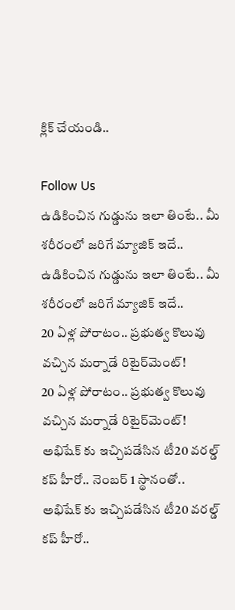క్లిక్ చేయండి..

Follow Us
ఉడికించిన గుడ్డును ఇలా తింటే.. మీ శరీరంలో జరిగే మ్యాజిక్ ఇదే..
ఉడికించిన గుడ్డును ఇలా తింటే.. మీ శరీరంలో జరిగే మ్యాజిక్ ఇదే..
20 ఏళ్ల పోరాటం.. ప్రభుత్వ కొలువు వచ్చిన మర్నాడే రిటైర్‌మెంట్!
20 ఏళ్ల పోరాటం.. ప్రభుత్వ కొలువు వచ్చిన మర్నాడే రిటైర్‌మెంట్!
అభిషేక్ కు ఇచ్చిపడేసిన టీ20 వరల్డ్ కప్ హీరో.. నెంబర్ 1 స్థానంతో..
అభిషేక్ కు ఇచ్చిపడేసిన టీ20 వరల్డ్ కప్ హీరో..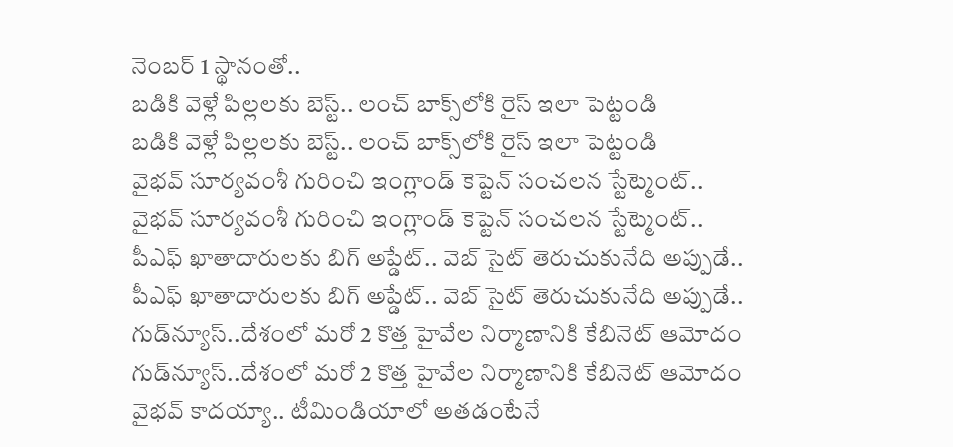నెంబర్ 1 స్థానంతో..
బడికి వెళ్లే పిల్లలకు బెస్ట్.. లంచ్ బాక్స్‌లోకి రైస్ ఇలా పెట్టండి
బడికి వెళ్లే పిల్లలకు బెస్ట్.. లంచ్ బాక్స్‌లోకి రైస్ ఇలా పెట్టండి
వైభవ్ సూర్యవంశీ గురించి ఇంగ్లాండ్ కెప్టెన్ సంచలన స్టేట్మెంట్..
వైభవ్ సూర్యవంశీ గురించి ఇంగ్లాండ్ కెప్టెన్ సంచలన స్టేట్మెంట్..
పీఎఫ్ ఖాతాదారులకు బిగ్ అప్డేట్.. వెబ్ సైట్ తెరుచుకునేది అప్పుడే..
పీఎఫ్ ఖాతాదారులకు బిగ్ అప్డేట్.. వెబ్ సైట్ తెరుచుకునేది అప్పుడే..
గుడ్‌న్యూస్..దేశంలో మరో 2 కొత్త హైవేల నిర్మాణానికి కేబినెట్ ఆమోదం
గుడ్‌న్యూస్..దేశంలో మరో 2 కొత్త హైవేల నిర్మాణానికి కేబినెట్ ఆమోదం
వైభవ్ కాదయ్యా.. టీమిండియాలో అతడంటేనే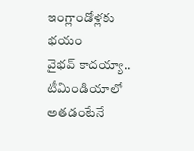ఇంగ్లాండోళ్లకు భయం
వైభవ్ కాదయ్యా.. టీమిండియాలో అతడంటేనే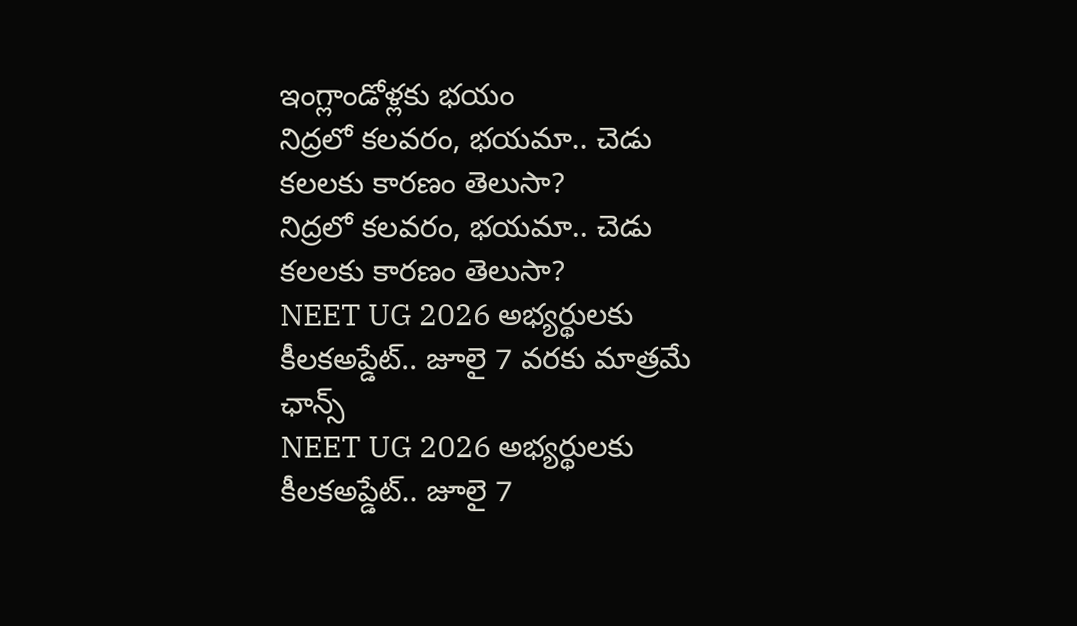ఇంగ్లాండోళ్లకు భయం
నిద్రలో కలవరం, భయమా.. చెడు కలలకు కారణం తెలుసా?
నిద్రలో కలవరం, భయమా.. చెడు కలలకు కారణం తెలుసా?
NEET UG 2026 అభ్యర్థులకు కీలకఅప్డేట్.. జూలై 7 వరకు మాత్రమే ఛాన్స్
NEET UG 2026 అభ్యర్థులకు కీలకఅప్డేట్.. జూలై 7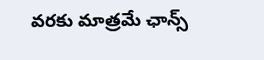వరకు మాత్రమే ఛాన్స్